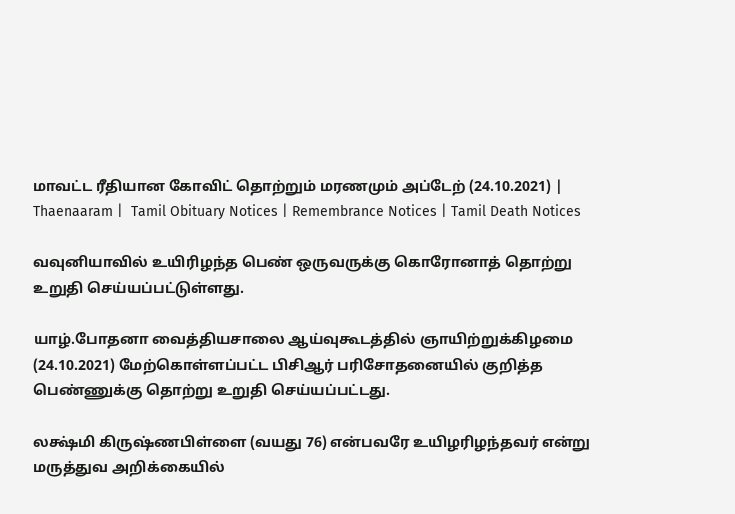மாவட்ட ரீதியான கோவிட் தொற்றும் மரணமும் அப்டேற் (24.10.2021) | Thaenaaram |  Tamil Obituary Notices | Remembrance Notices | Tamil Death Notices

வவுனியாவில் உயிரிழந்த பெண் ஒருவருக்கு கொரோனாத் தொற்று உறுதி செய்யப்பட்டுள்ளது.

யாழ்.போதனா வைத்தியசாலை ஆய்வுகூடத்தில் ஞாயிற்றுக்கிழமை (24.10.2021) மேற்கொள்ளப்பட்ட பிசிஆர் பரிசோதனையில் குறித்த பெண்ணுக்கு தொற்று உறுதி செய்யப்பட்டது.

லக்ஷ்மி கிருஷ்ணபிள்ளை (வயது 76) என்பவரே உயிழரிழந்தவர் என்று மருத்துவ அறிக்கையில்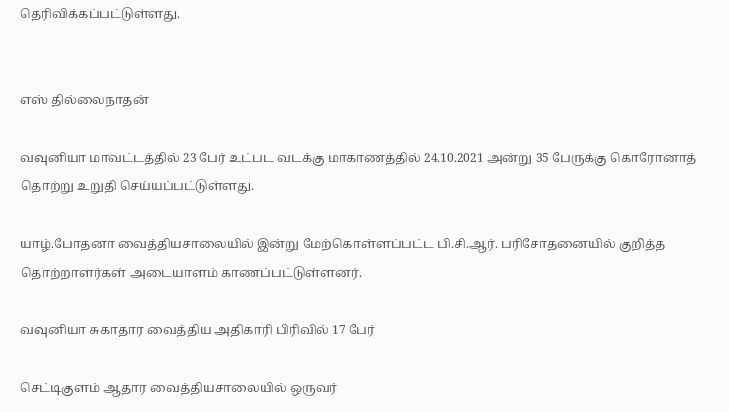தெரிவிக்கப்பட்டுள்ளது.


எஸ் தில்லைநாதன்

வவுனியா மாவட்டத்தில் 23 பேர் உட்பட வடக்கு மாகாணத்தில் 24.10.2021 அன்று 35 பேருக்கு கொரோனாத் தொற்று உறுதி செய்யப்பட்டுள்ளது.

யாழ்.போதனா வைத்தியசாலையில் இன்று மேற்கொள்ளப்பட்ட பி.சி.ஆர். பரிசோதனையில் குறித்த தொற்றாளர்கள் அடையாளம் காணப்பட்டுள்ளனர்.

வவுனியா சுகாதார வைத்திய அதிகாரி பிரிவில் 17 பேர்

செட்டிகுளம் ஆதார வைத்தியசாலையில் ஒருவர்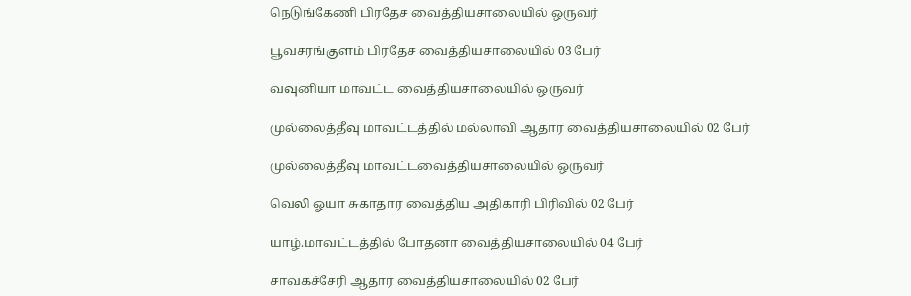நெடுங்கேணி பிரதேச வைத்தியசாலையில் ஒருவர்

பூவசரங்குளம் பிரதேச வைத்தியசாலையில் 03 பேர்

வவுனியா மாவட்ட வைத்தியசாலையில் ஒருவர்

முல்லைத்தீவு மாவட்டத்தில் மல்லாவி ஆதார வைத்தியசாலையில் 02 பேர்

முல்லைத்தீவு மாவட்டவைத்தியசாலையில் ஒருவர்

வெலி ஓயா சுகாதார வைத்திய அதிகாரி பிரிவில் 02 பேர்

யாழ்.மாவட்டத்தில் போதனா வைத்தியசாலையில் 04 பேர்

சாவகச்சேரி ஆதார வைத்தியசாலையில் 02 பேர்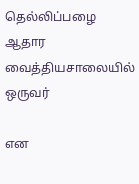தெல்லிப்பழை ஆதார வைத்தியசாலையில் ஒருவர்

என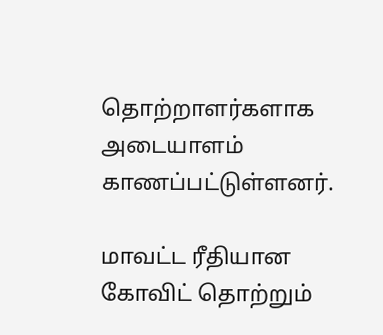தொற்றாளர்களாக அடையாளம் காணப்பட்டுள்ளனர்.

மாவட்ட ரீதியான கோவிட் தொற்றும்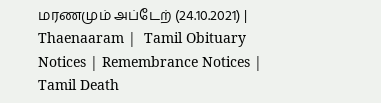மரணமும் அப்டேற் (24.10.2021) | Thaenaaram |  Tamil Obituary Notices | Remembrance Notices | Tamil Death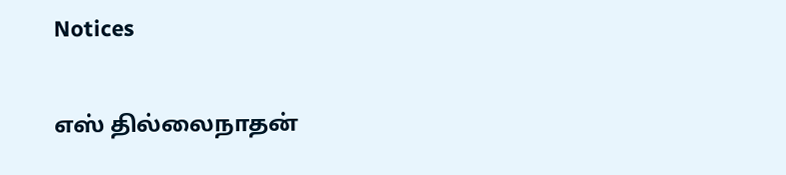Notices

எஸ் தில்லைநாதன்